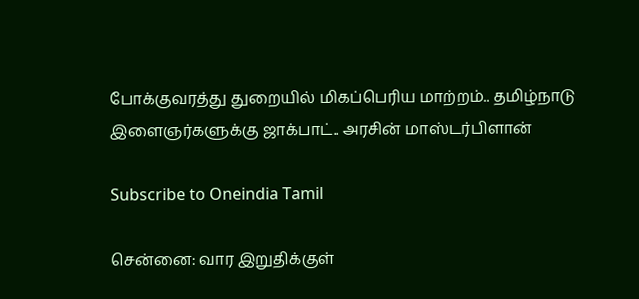போக்குவரத்து துறையில் மிகப்பெரிய மாற்றம்.. தமிழ்நாடு இளைஞர்களுக்கு ஜாக்பாட்.. அரசின் மாஸ்டர்பிளான்

Subscribe to Oneindia Tamil

சென்னை: வார இறுதிக்குள்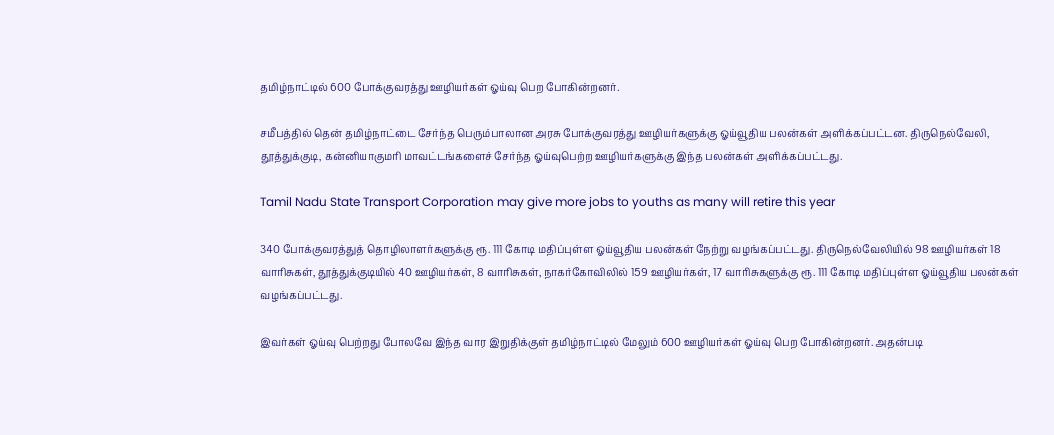தமிழ்நாட்டில் 600 போக்குவரத்து ஊழியர்கள் ஓய்வு பெற போகின்றனர்.

சமீபத்தில் தென் தமிழ்நாட்டை சேர்ந்த பெரும்பாலான அரசு போக்குவரத்து ஊழியர்களுக்கு ஓய்வூதிய பலன்கள் அளிக்கப்பட்டன. திருநெல்வேலி, தூத்துக்குடி, கன்னியாகுமரி மாவட்டங்களைச் சேர்ந்த ஓய்வுபெற்ற ஊழியர்களுக்கு இந்த பலன்கள் அளிக்கப்பட்டது.

Tamil Nadu State Transport Corporation may give more jobs to youths as many will retire this year

340 போக்குவரத்துத் தொழிலாளர்களுக்கு ரூ. 111 கோடி மதிப்புள்ள ஓய்வூதிய பலன்கள் நேற்று வழங்கப்பட்டது. திருநெல்வேலியில் 98 ஊழியர்கள் 18 வாரிசுகள், தூத்துக்குடியில் 40 ஊழியர்கள், 8 வாரிசுகள், நாகர்கோவிலில் 159 ஊழியர்கள், 17 வாரிசுகளுக்கு ரூ. 111 கோடி மதிப்புள்ள ஓய்வூதிய பலன்கள் வழங்கப்பட்டது.

இவர்கள் ஓய்வு பெற்றது போலவே இந்த வார இறுதிக்குள் தமிழ்நாட்டில் மேலும் 600 ஊழியர்கள் ஓய்வு பெற போகின்றனர். அதன்படி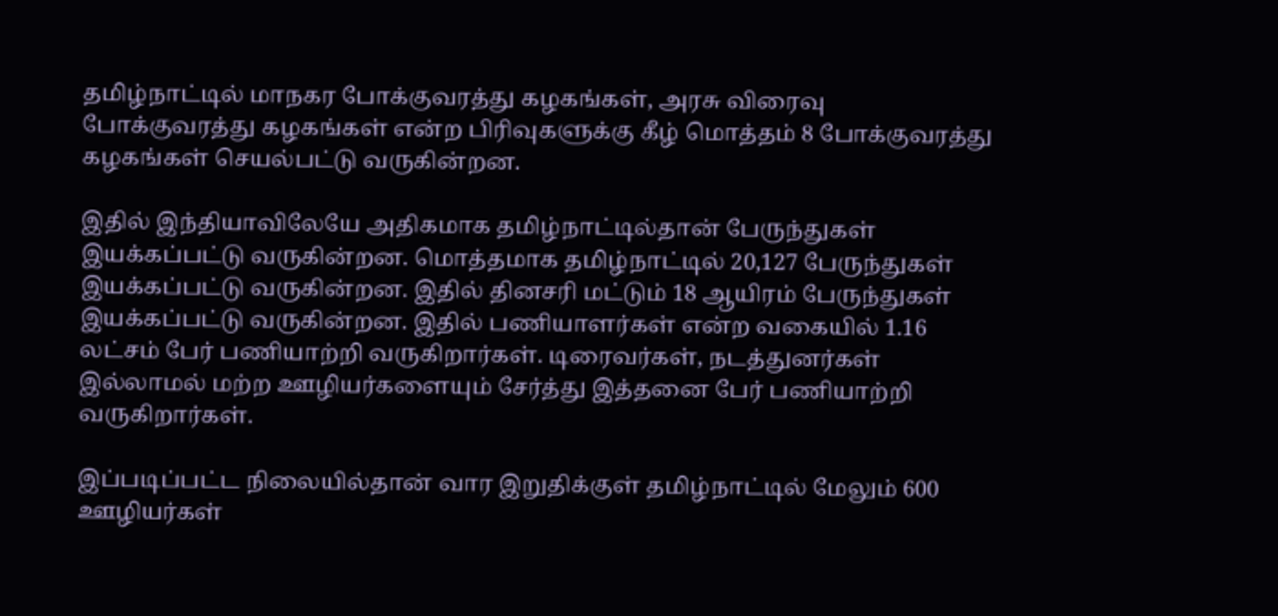தமிழ்நாட்டில் மாநகர போக்குவரத்து கழகங்கள், அரசு விரைவு போக்குவரத்து கழகங்கள் என்ற பிரிவுகளுக்கு கீழ் மொத்தம் 8 போக்குவரத்து கழகங்கள் செயல்பட்டு வருகின்றன.

இதில் இந்தியாவிலேயே அதிகமாக தமிழ்நாட்டில்தான் பேருந்துகள் இயக்கப்பட்டு வருகின்றன. மொத்தமாக தமிழ்நாட்டில் 20,127 பேருந்துகள் இயக்கப்பட்டு வருகின்றன. இதில் தினசரி மட்டும் 18 ஆயிரம் பேருந்துகள் இயக்கப்பட்டு வருகின்றன. இதில் பணியாளர்கள் என்ற வகையில் 1.16 லட்சம் பேர் பணியாற்றி வருகிறார்கள். டிரைவர்கள், நடத்துனர்கள் இல்லாமல் மற்ற ஊழியர்களையும் சேர்த்து இத்தனை பேர் பணியாற்றி வருகிறார்கள்.

இப்படிப்பட்ட நிலையில்தான் வார இறுதிக்குள் தமிழ்நாட்டில் மேலும் 600 ஊழியர்கள்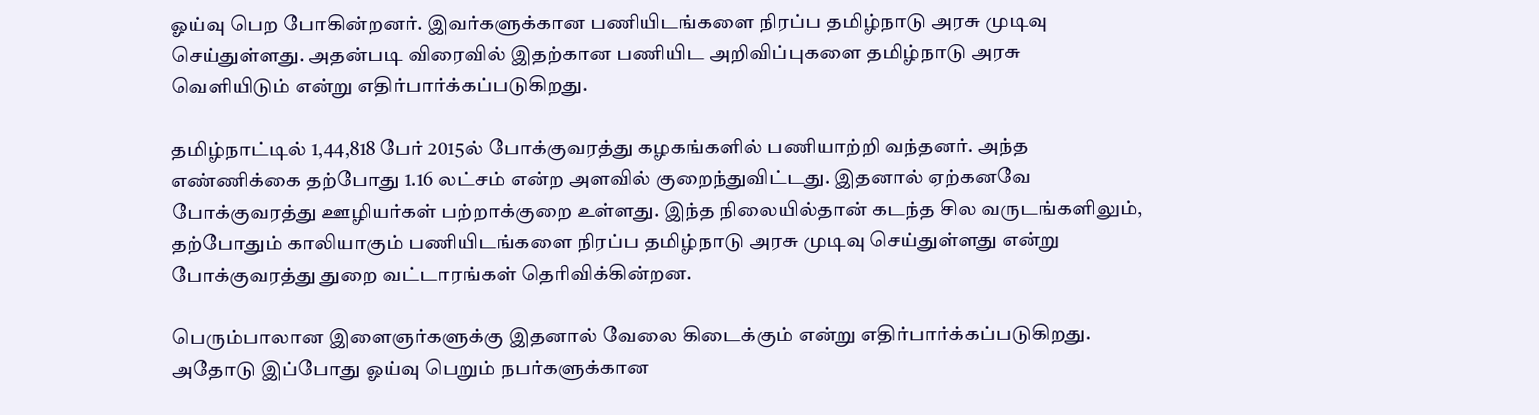ஓய்வு பெற போகின்றனர். இவர்களுக்கான பணியிடங்களை நிரப்ப தமிழ்நாடு அரசு முடிவு செய்துள்ளது. அதன்படி விரைவில் இதற்கான பணியிட அறிவிப்புகளை தமிழ்நாடு அரசு வெளியிடும் என்று எதிர்பார்க்கப்படுகிறது.

தமிழ்நாட்டில் 1,44,818 பேர் 2015ல் போக்குவரத்து கழகங்களில் பணியாற்றி வந்தனர். அந்த எண்ணிக்கை தற்போது 1.16 லட்சம் என்ற அளவில் குறைந்துவிட்டது. இதனால் ஏற்கனவே போக்குவரத்து ஊழியர்கள் பற்றாக்குறை உள்ளது. இந்த நிலையில்தான் கடந்த சில வருடங்களிலும், தற்போதும் காலியாகும் பணியிடங்களை நிரப்ப தமிழ்நாடு அரசு முடிவு செய்துள்ளது என்று போக்குவரத்து துறை வட்டாரங்கள் தெரிவிக்கின்றன.

பெரும்பாலான இளைஞர்களுக்கு இதனால் வேலை கிடைக்கும் என்று எதிர்பார்க்கப்படுகிறது. அதோடு இப்போது ஓய்வு பெறும் நபர்களுக்கான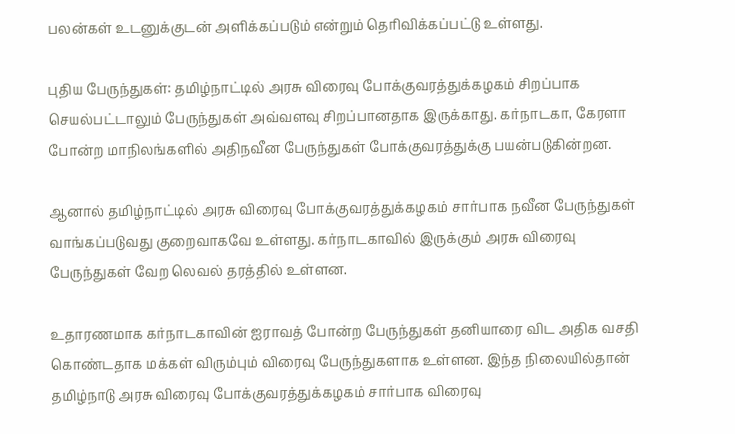பலன்கள் உடனுக்குடன் அளிக்கப்படும் என்றும் தெரிவிக்கப்பட்டு உள்ளது.

புதிய பேருந்துகள்: தமிழ்நாட்டில் அரசு விரைவு போக்குவரத்துக்கழகம் சிறப்பாக செயல்பட்டாலும் பேருந்துகள் அவ்வளவு சிறப்பானதாக இருக்காது. கர்நாடகா, கேரளா போன்ற மாநிலங்களில் அதிநவீன பேருந்துகள் போக்குவரத்துக்கு பயன்படுகின்றன.

ஆனால் தமிழ்நாட்டில் அரசு விரைவு போக்குவரத்துக்கழகம் சார்பாக நவீன பேருந்துகள் வாங்கப்படுவது குறைவாகவே உள்ளது. கர்நாடகாவில் இருக்கும் அரசு விரைவு பேருந்துகள் வேற லெவல் தரத்தில் உள்ளன.

உதாரணமாக கர்நாடகாவின் ஐராவத் போன்ற பேருந்துகள் தனியாரை விட அதிக வசதி கொண்டதாக மக்கள் விரும்பும் விரைவு பேருந்துகளாக உள்ளன. இந்த நிலையில்தான் தமிழ்நாடு அரசு விரைவு போக்குவரத்துக்கழகம் சார்பாக விரைவு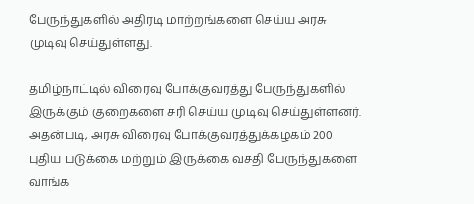பேருந்துகளில் அதிரடி மாற்றங்களை செய்ய அரசு முடிவு செய்துள்ளது.

தமிழ்நாட்டில் விரைவு போக்குவரத்து பேருந்துகளில் இருக்கும் குறைகளை சரி செய்ய முடிவு செய்துள்ளனர். அதன்படி, அரசு விரைவு போக்குவரத்துக்கழகம் 200 புதிய படுக்கை மற்றும் இருக்கை வசதி பேருந்துகளை வாங்க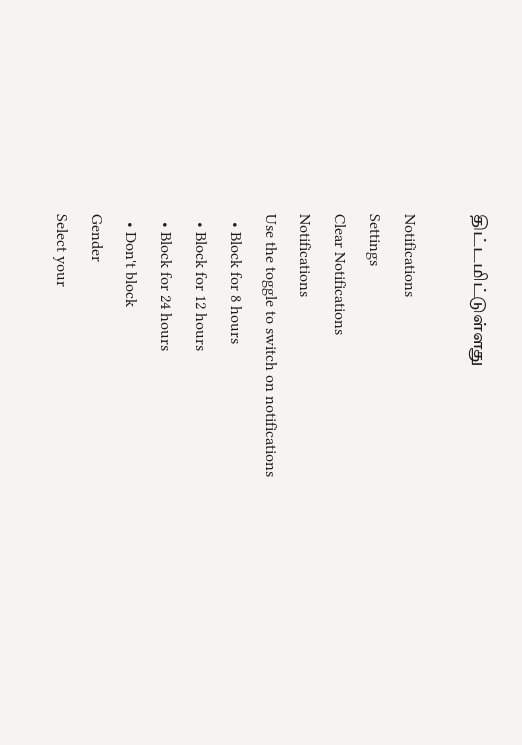திட்டமிட்டுள்ளது

Notifications
Settings
Clear Notifications
Notifications
Use the toggle to switch on notifications
  • Block for 8 hours
  • Block for 12 hours
  • Block for 24 hours
  • Don't block
Gender
Select your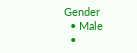Gender
  • Male
  •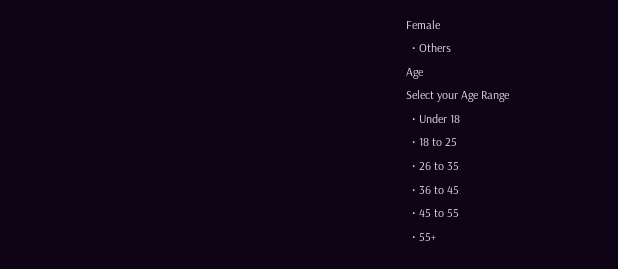Female
  • Others
Age
Select your Age Range
  • Under 18
  • 18 to 25
  • 26 to 35
  • 36 to 45
  • 45 to 55
  • 55+